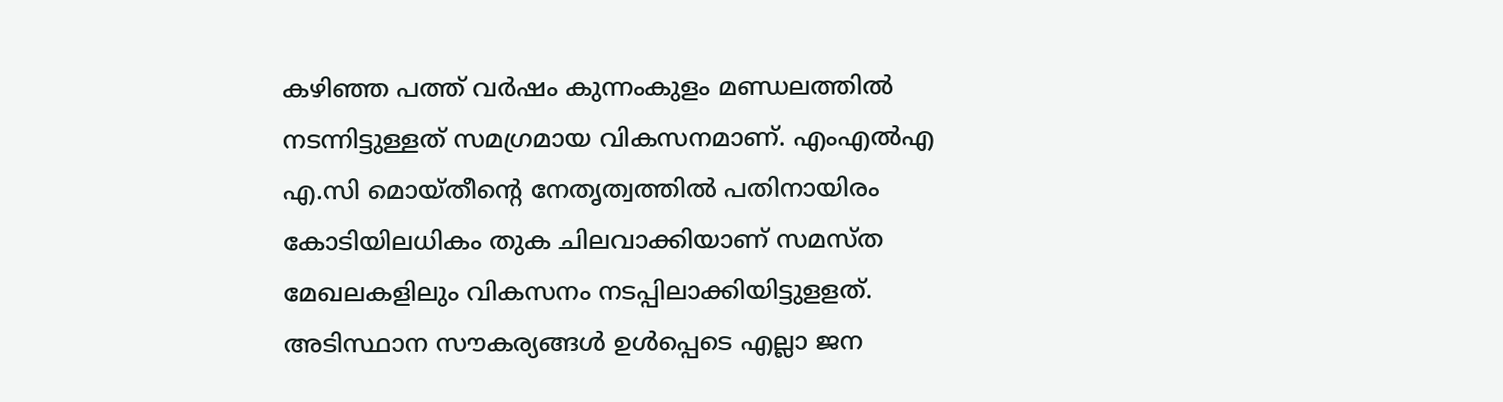കഴിഞ്ഞ പത്ത് വർഷം കുന്നംകുളം മണ്ഡലത്തിൽ നടന്നിട്ടുള്ളത് സമഗ്രമായ വികസനമാണ്. എംഎൽഎ എ.സി മൊയ്തീന്റെ നേതൃത്വത്തിൽ പതിനായിരം കോടിയിലധികം തുക ചിലവാക്കിയാണ് സമസ്ത മേഖലകളിലും വികസനം നടപ്പിലാക്കിയിട്ടുളളത്. അടിസ്ഥാന സൗകര്യങ്ങൾ ഉൾപ്പെടെ എല്ലാ ജന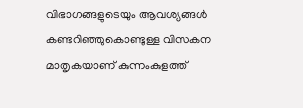വിഭാഗങ്ങളുടെയും ആവശ്യങ്ങൾ കണ്ടറിഞ്ഞുകൊണ്ടുള്ള വിസകന മാതൃകയാണ് കുന്നംകുളത്ത്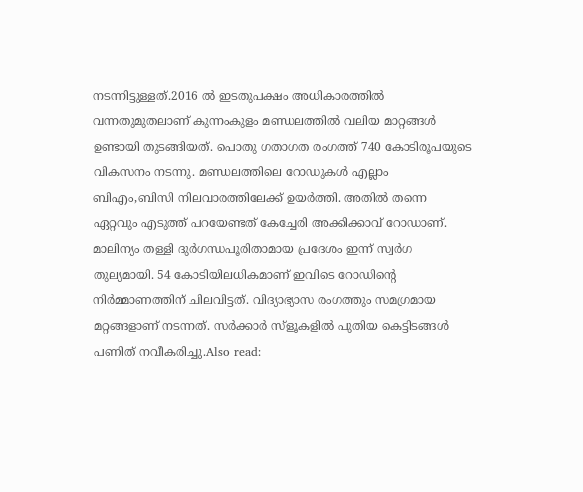നടന്നിട്ടുള്ളത്.2016 ൽ ഇടതുപക്ഷം അധികാരത്തിൽ വന്നതുമുതലാണ് കുന്നംകുളം മണ്ഡലത്തിൽ വലിയ മാറ്റങ്ങൾ ഉണ്ടായി തുടങ്ങിയത്. പൊതു ഗതാഗത രംഗത്ത് 740 കോടിരൂപയുടെ വികസനം നടന്നു. മണ്ഡലത്തിലെ റോഡുകൾ എല്ലാം ബിഎം,ബിസി നിലവാരത്തിലേക്ക് ഉയർത്തി. അതിൽ തന്നെ ഏറ്റവും എടുത്ത് പറയേണ്ടത് കേച്ചേരി അക്കിക്കാവ് റോഡാണ്. മാലിന്യം തള്ളി ദുർഗന്ധപൂരിതാമായ പ്രദേശം ഇന്ന് സ്വർഗ തുല്യമായി. 54 കോടിയിലധികമാണ് ഇവിടെ റോഡിന്റെ നിർമ്മാണത്തിന് ചിലവിട്ടത്. വിദ്യാഭ്യാസ രംഗത്തും സമഗ്രമായ മറ്റങ്ങളാണ് നടന്നത്. സർക്കാർ സ്ളൂകളിൽ പുതിയ കെട്ടിടങ്ങൾ പണിത് നവീകരിച്ചു.Also read: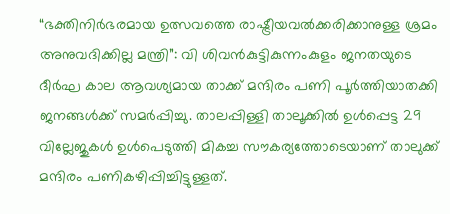“ഭക്തിനിർഭരമായ ഉത്സവത്തെ രാഷ്ട്രീയവൽക്കരിക്കാനുള്ള ശ്രമം അനുവദിക്കില്ല മന്ത്രി”: വി ശിവൻകുട്ടികുന്നംകുളം ജനതയുടെ ദീർഘ കാല ആവശ്യമായ താക്ക് മന്ദിരം പണി പൂർത്തിയാതക്കി ജനങ്ങൾക്ക് സമർപ്പിച്ചു. താലപ്പിള്ളി താലൂക്കിൽ ഉൾപ്പെട്ട 29 വില്ലേജുകൾ ഉൾപെടുത്തി മികച്ച സൗകര്യത്തോടെയാണ് താലുക്ക് മന്ദിരം പണികഴിപ്പിച്ചിട്ടുള്ളത്.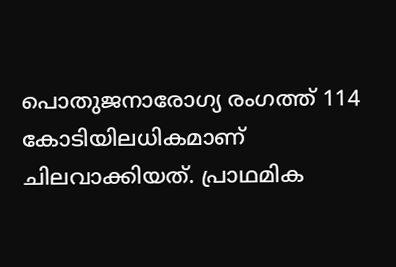പൊതുജനാരോഗ്യ രംഗത്ത് 114 കോടിയിലധികമാണ് ചിലവാക്കിയത്. പ്രാഥമിക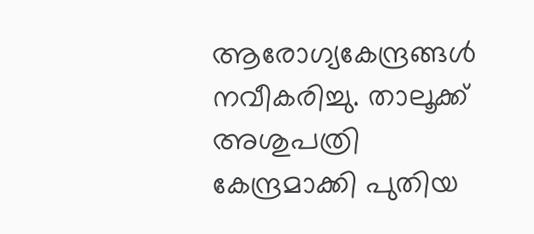ആരോഗ്യകേന്ദ്രങ്ങൾ നവീകരിച്ചു. താലൂക്ക് അശുപത്രി കേന്ദ്രമാക്കി പുതിയ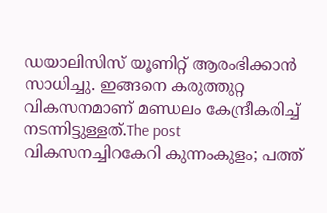ഡയാലിസിസ് യൂണിറ്റ് ആരംഭിക്കാൻ സാധിച്ചു. ഇങ്ങനെ കരുത്തുറ്റ വികസനമാണ് മണ്ഡലം കേന്ദ്രീകരിച്ച് നടന്നിട്ടുള്ളത്.The post വികസനച്ചിറകേറി കുന്നംകുളം; പത്ത്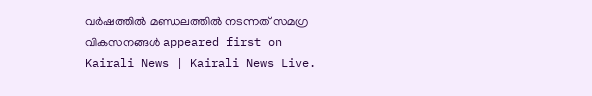വർഷത്തിൽ മണ്ഡലത്തിൽ നടന്നത് സമഗ്ര വികസനങ്ങൾ appeared first on Kairali News | Kairali News Live.